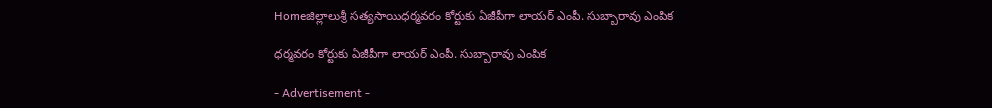Homeజిల్లాలుశ్రీ సత్యసాయిధర్మవరం కోర్టుకు ఏజీపీగా లాయర్ ఎంపీ. సుబ్బారావు ఎంపిక

ధర్మవరం కోర్టుకు ఏజీపీగా లాయర్ ఎంపీ. సుబ్బారావు ఎంపిక

- Advertisement -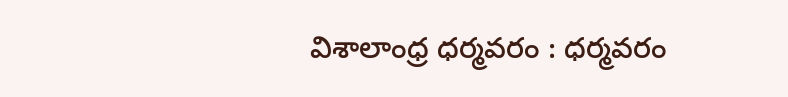విశాలాంధ్ర ధర్మవరం : ధర్మవరం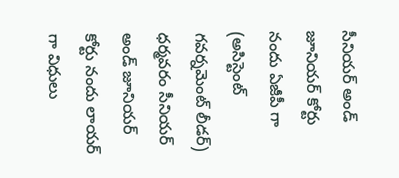సీనియర్ అండ్ జూనియర్ కోర్టు నందు ఏజీపీ గా (అసిస్టెంట్ గవర్నమెంట్ లీడర్) ధర్మవరం సీనియర్ అండ్ జూనియర్ కోర్టు నందు లాయర్ గా విధులు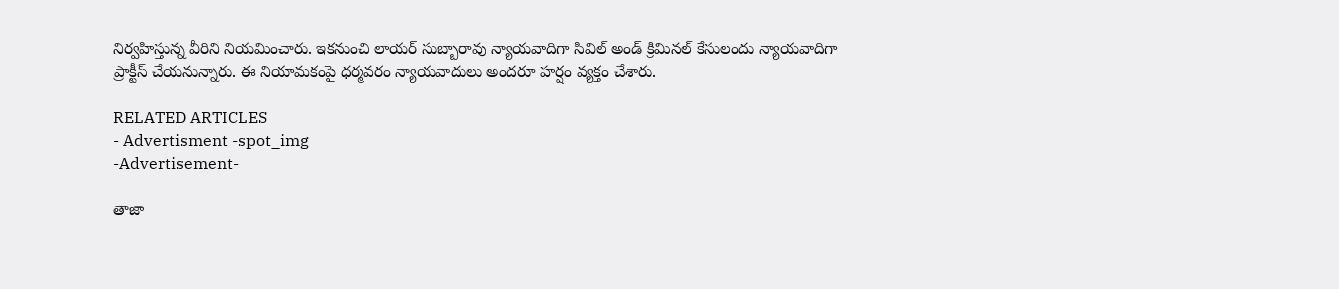నిర్వహిస్తున్న వీరిని నియమించారు. ఇకనుంచి లాయర్ సుబ్బారావు న్యాయవాదిగా సివిల్ అండ్ క్రిమినల్ కేసులందు న్యాయవాదిగా ప్రాక్టీస్ చేయనున్నారు. ఈ నియామకంపై ధర్మవరం న్యాయవాదులు అందరూ హర్షం వ్యక్తం చేశారు.

RELATED ARTICLES
- Advertisment -spot_img
-Advertisement-

తాజా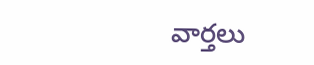వార్తలు